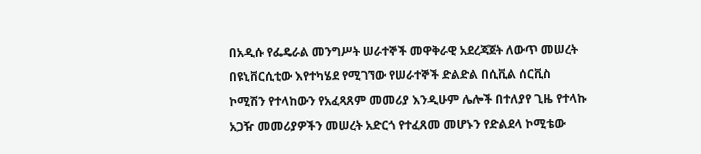በአዲሱ የፌዴራል መንግሥት ሠራተኞች መዋቅራዊ አደረጃጀት ለውጥ መሠረት በዩኒቨርሲቲው እየተካሄደ የሚገኘው የሠራተኞች ድልድል በሲቪል ሰርቪስ ኮሚሽን የተላከውን የአፈጻጸም መመሪያ እንዲሁም ሌሎች በተለያየ ጊዜ የተላኩ አጋዥ መመሪያዎችን መሠረት አድርጎ የተፈጸመ መሆኑን የድልደላ ኮሚቴው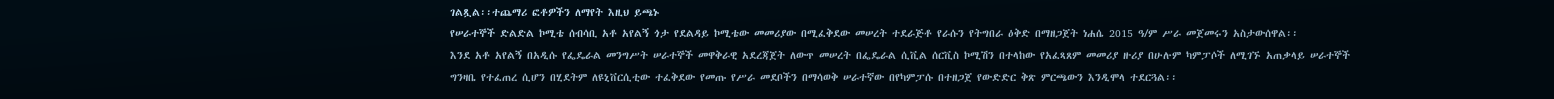ገልጿል፡፡ተጨማሪ ፎቶዎችን ለማየት እዚህ ይጫኑ
የሠራተኞች ድልድል ኮሚቴ ሰብሳቢ አቶ አየልኝ ጎታ የደልዳይ ኮሚቴው መመሪያው በሚፈቅደው መሠረት ተደራጅቶ የራሱን የትግበራ ዕቅድ በማዘጋጀት ነሐሴ 2015 ዓ/ም ሥራ መጀመሩን አስታውሰዋል፡፡
እንደ አቶ አየልኝ በአዲሱ የፌዴራል መንግሥት ሠራተኞች መዋቅራዊ አደረጃጀት ለውጥ መሠረት በፌዴራል ሲቪል ሰርቪስ ኮሚሽን በተላከው የአፈጻጸም መመሪያ ዙሪያ በሁሉም ካምፓሶች ለሚገኙ አጠቃላይ ሠራተኞች ግንዛቤ የተፈጠረ ሲሆን በሂደትም ለዩኒቨርሲቲው ተፈቅደው የመጡ የሥራ መደቦችን በማሳወቅ ሠራተኛው በየካምፓሱ በተዘጋጀ የውድድር ቅጽ ምርጫውን እንዲሞላ ተደርጓል፡፡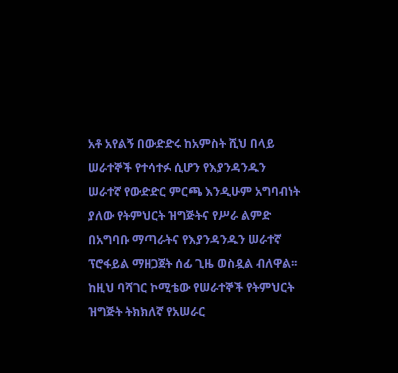አቶ አየልኝ በውድድሩ ከአምስት ሺህ በላይ ሠራተኞች የተሳተፉ ሲሆን የእያንዳንዱን ሠራተኛ የውድድር ምርጫ እንዲሁም አግባብነት ያለው የትምህርት ዝግጅትና የሥራ ልምድ በአግባቡ ማጣራትና የእያንዳንዱን ሠራተኛ ፕሮፋይል ማዘጋጀት ሰፊ ጊዜ ወስዷል ብለዋል፡፡ ከዚህ ባሻገር ኮሚቴው የሠራተኞች የትምህርት ዝግጅት ትክክለኛ የአሠራር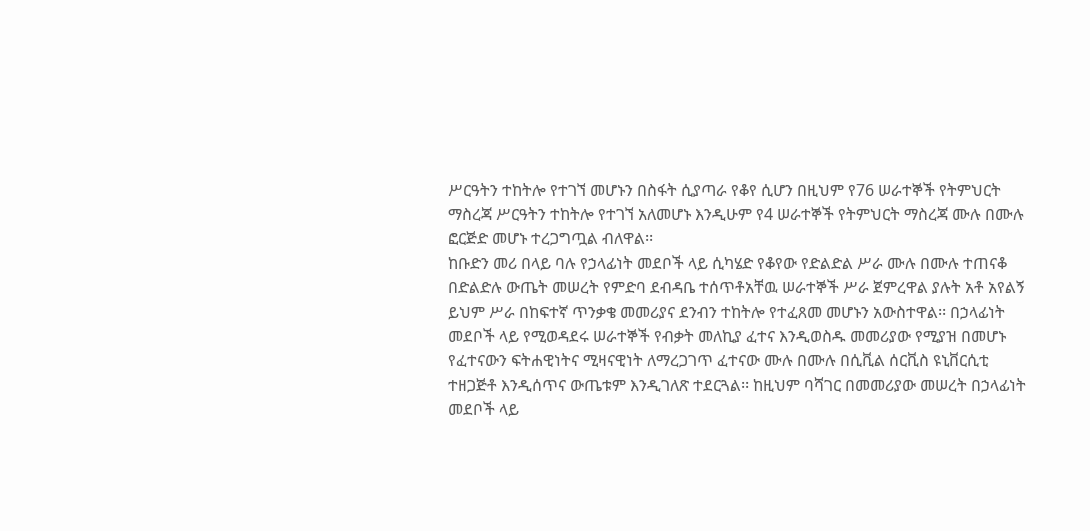ሥርዓትን ተከትሎ የተገኘ መሆኑን በስፋት ሲያጣራ የቆየ ሲሆን በዚህም የ76 ሠራተኞች የትምህርት ማስረጃ ሥርዓትን ተከትሎ የተገኘ አለመሆኑ እንዲሁም የ4 ሠራተኞች የትምህርት ማስረጃ ሙሉ በሙሉ ፎርጅድ መሆኑ ተረጋግጧል ብለዋል፡፡
ከቡድን መሪ በላይ ባሉ የኃላፊነት መደቦች ላይ ሲካሄድ የቆየው የድልድል ሥራ ሙሉ በሙሉ ተጠናቆ በድልድሉ ውጤት መሠረት የምድባ ደብዳቤ ተሰጥቶአቸዉ ሠራተኞች ሥራ ጀምረዋል ያሉት አቶ አየልኝ
ይህም ሥራ በከፍተኛ ጥንቃቄ መመሪያና ደንብን ተከትሎ የተፈጸመ መሆኑን አውስተዋል፡፡ በኃላፊነት መደቦች ላይ የሚወዳደሩ ሠራተኞች የብቃት መለኪያ ፈተና እንዲወስዱ መመሪያው የሚያዝ በመሆኑ የፈተናውን ፍትሐዊነትና ሚዛናዊነት ለማረጋገጥ ፈተናው ሙሉ በሙሉ በሲቪል ሰርቪስ ዩኒቨርሲቲ ተዘጋጅቶ እንዲሰጥና ውጤቱም እንዲገለጽ ተደርጓል፡፡ ከዚህም ባሻገር በመመሪያው መሠረት በኃላፊነት መደቦች ላይ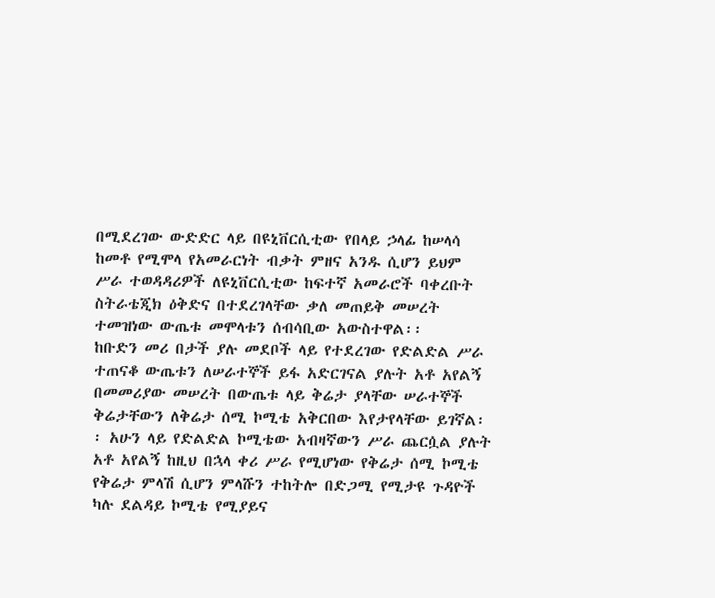በሚደረገው ውድድር ላይ በዩኒቨርሲቲው የበላይ ኃላፊ ከሠላሳ ከመቶ የሚሞላ የአመራርነት ብቃት ምዘና አንዱ ሲሆን ይህም ሥራ ተወዳዳሪዎች ለዩኒቨርሲቲው ከፍተኛ አመራሮች ባቀረቡት ስትራቴጂክ ዕቅድና በተደረገላቸው ቃለ መጠይቅ መሠረት ተመዝነው ውጤቱ መሞላቱን ሰብሳቢው አውስተዋል፡፡
ከቡድን መሪ በታች ያሉ መደቦች ላይ የተደረገው የድልድል ሥራ ተጠናቆ ውጤቱን ለሠራተኞች ይፋ አድርገናል ያሉት አቶ አየልኝ በመመሪያው መሠረት በውጤቱ ላይ ቅሬታ ያላቸው ሠራተኞች ቅሬታቸውን ለቅሬታ ሰሚ ኮሚቴ አቅርበው እየታየላቸው ይገኛል፡፡ አሁን ላይ የድልድል ኮሚቴው አብዛኛውን ሥራ ጨርሷል ያሉት አቶ አየልኝ ከዚህ በኋላ ቀሪ ሥራ የሚሆነው የቅሬታ ሰሚ ኮሚቴ የቅሬታ ምላሽ ሲሆን ምላሹን ተከትሎ በድጋሚ የሚታዩ ጉዳዮች ካሉ ደልዳይ ኮሚቴ የሚያይና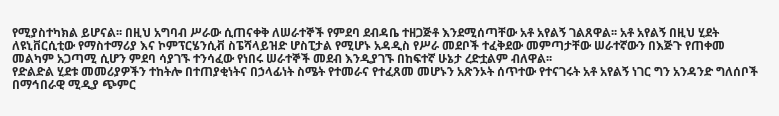የሚያስተካክል ይሆናል፡፡ በዚህ አግባብ ሥራው ሲጠናቀቅ ለሠራተኞች የምደባ ደብዳቤ ተዘጋጅቶ እንደሚሰጣቸው አቶ አየልኝ ገልጸዋል፡፡ አቶ አየልኝ በዚህ ሂደት ለዩኒቨርሲቲው የማስተማሪያ እና ኮምፕርሄንሲቭ ስፔሻላይዝድ ሆስፒታል የሚሆኑ አዳዲስ የሥራ መደቦች ተፈቅደው መምጣታቸው ሠራተኛውን በእጅጉ የጠቀመ መልካም አጋጣሚ ሲሆን ምደባ ሳያገኙ ተንሳፈው የነበሩ ሠራተኞች መደብ እንዲያገኙ በከፍተኛ ሁኔታ ረድቷልም ብለዋል፡፡
የድልድል ሂደቱ መመሪያዎችን ተከትሎ በተጠያቂነትና በኃላፊነት ስሜት የተመራና የተፈጸመ መሆኑን አጽንኦት ሰጥተው የተናገሩት አቶ አየልኝ ነገር ግን አንዳንድ ግለሰቦች በማኅበራዊ ሚዲያ ጭምር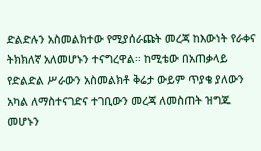ድልድሉን አስመልክተው የሚያሰራጩት መረጃ ከእውነት የራቀና ትክክለኛ አለመሆኑን ተናግረዋል፡፡ ከሚቴው በአጠቃላይ የድልድል ሥራውን አስመልክቶ ቅሬታ ውይም ጥያቄ ያለውን አካል ለማስተናገድና ተገቢውን መረጃ ለመስጠት ዝግጁ መሆኑን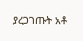ያረጋገጡት አቶ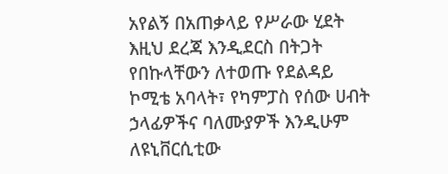አየልኝ በአጠቃላይ የሥራው ሂደት እዚህ ደረጃ እንዲደርስ በትጋት የበኩላቸውን ለተወጡ የደልዳይ ኮሚቴ አባላት፣ የካምፓስ የሰው ሀብት ኃላፊዎችና ባለሙያዎች እንዲሁም ለዩኒቨርሲቲው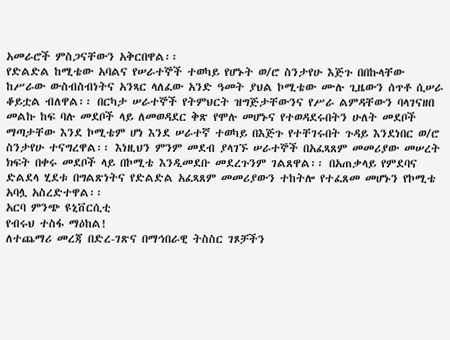አመራሮች ምስጋናቸውን አቅርበዋል፡፡
የድልድል ከሚቴው አባልና የሠራተኞች ተወካይ የሆኑት ወ/ሮ ስንታየሁ እጅጉ በበኩላቸው ከሥራው ውስብስብነትና አንጻር ላለፈው አንድ ዓመት ያህል ኮሚቴው ሙሉ ጊዜውን ሰጥቶ ሲሠራ ቆይቷል ብለዋል፡፡ በርካታ ሠራተኞች የትምህርት ዝግጅታቸውንና የሥራ ልምዳቸውን ባላገናዘበ መልኩ ከፍ ባሉ መደቦች ላይ ለመወዳደር ቅጽ የሞሉ መሆኑና የተወዳደሩበትን ሁለት መደቦች ማጣታቸው እንደ ኮሚቴም ሆነ እንደ ሠራተኛ ተወካይ በእጅጉ የተቸገሩበት ጉዳይ እንደነበር ወ/ሮ ስንታየሁ ተናግረዋል፡፡ እነዚህን ምንም መደብ ያላገኙ ሠራተኞች በአፈጻጸም መመሪያው መሠረት ክፍት በቀሩ መደቦች ላይ በኮሚቴ እንዲመደቡ መደረጉንም ገልጸዋል፡፡ በአጠቃላይ የምደባና ድልደላ ሂደቱ በግልጽነትና የድልድል አፈጻጸም መመሪያውን ተከትሎ የተፈጸመ መሆኑን የኮሚቴ አባሏ አስረድተዋል፡፡
አርባ ምንጭ ዩኒቨርሲቲ
የብሩህ ተስፋ ማዕከል!
ለተጨማሪ መረጃ በድረ-ገጽና በማኅበራዊ ትስስር ገጾቻችን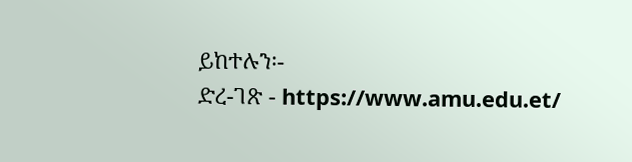ይከተሉን፡-
ድረ-ገጽ - https://www.amu.edu.et/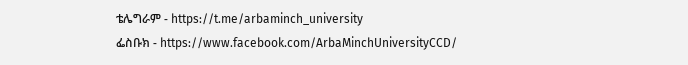ቴሌግራም - https://t.me/arbaminch_university
ፌስቡክ - https://www.facebook.com/ArbaMinchUniversityCCD/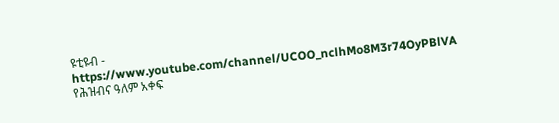ዩቲዩብ - https://www.youtube.com/channel/UCOO_nclhMo8M3r74OyPBlVA
የሕዝብና ዓለም አቀፍ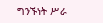ግንኙነት ሥራ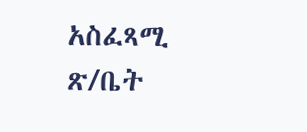አስፈጻሚ ጽ/ቤት